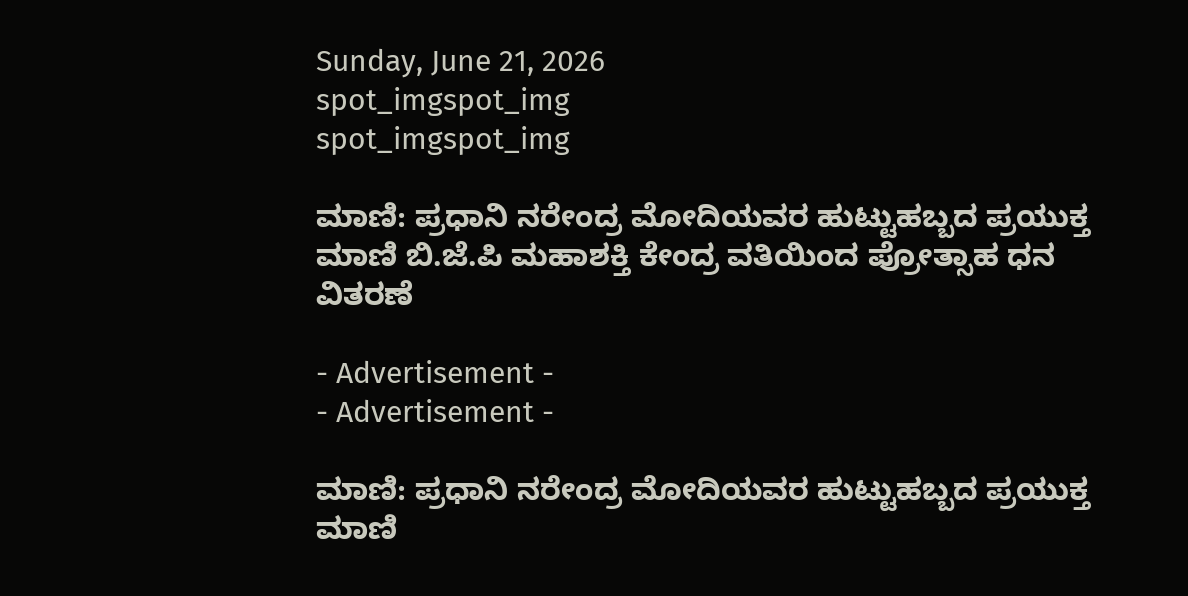Sunday, June 21, 2026
spot_imgspot_img
spot_imgspot_img

ಮಾಣಿ: ಪ್ರಧಾನಿ ನರೇಂದ್ರ ಮೋದಿಯವರ ಹುಟ್ಟುಹಬ್ಬದ ಪ್ರಯುಕ್ತ ಮಾಣಿ ಬಿ.ಜೆ.ಪಿ ಮಹಾಶಕ್ತಿ ಕೇಂದ್ರ ವತಿಯಿಂದ ಪ್ರೋತ್ಸಾಹ ಧನ ವಿತರಣೆ

- Advertisement -
- Advertisement -

ಮಾಣಿ: ಪ್ರಧಾನಿ ನರೇಂದ್ರ ಮೋದಿಯವರ ಹುಟ್ಟುಹಬ್ಬದ ಪ್ರಯುಕ್ತ ಮಾಣಿ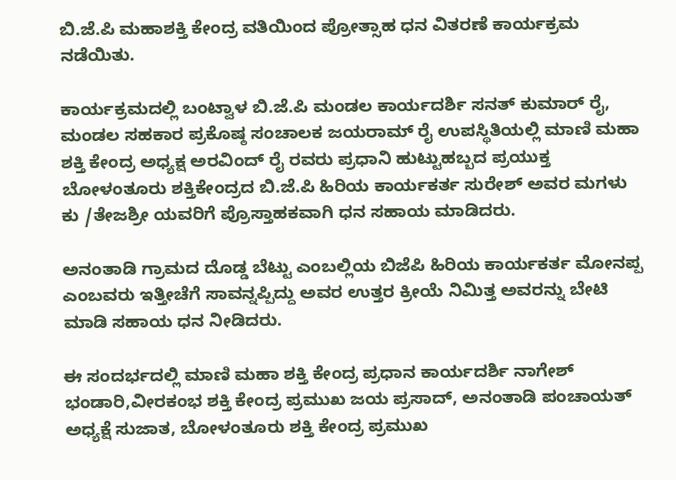ಬಿ.ಜೆ.ಪಿ ಮಹಾಶಕ್ತಿ ಕೇಂದ್ರ ವತಿಯಿಂದ ಪ್ರೋತ್ಸಾಹ ಧನ ವಿತರಣೆ ಕಾರ್ಯಕ್ರಮ ನಡೆಯಿತು.

ಕಾರ್ಯಕ್ರಮದಲ್ಲಿ ಬಂಟ್ವಾಳ ಬಿ.ಜೆ.ಪಿ ಮಂಡಲ ಕಾರ್ಯದರ್ಶಿ ಸನತ್ ಕುಮಾರ್ ರೈ, ಮಂಡಲ ಸಹಕಾರ ಪ್ರಕೊಷ್ಠ ಸಂಚಾಲಕ ಜಯರಾಮ್ ರೈ ಉಪಸ್ಥಿತಿಯಲ್ಲಿ ಮಾಣಿ ಮಹಾ ಶಕ್ತಿ ಕೇಂದ್ರ ಅಧ್ಯಕ್ಷ ಅರವಿಂದ್ ರೈ ರವರು ಪ್ರಧಾನಿ ಹುಟ್ಟುಹಬ್ಬದ ಪ್ರಯುಕ್ತ ಬೋಳಂತೂರು ಶಕ್ತಿಕೇಂದ್ರದ ಬಿ.ಜೆ.ಪಿ ಹಿರಿಯ ಕಾರ್ಯಕರ್ತ ಸುರೇಶ್ ಅವರ ಮಗಳು ಕು /ತೇಜಶ್ರೀ ಯವರಿಗೆ ಪ್ರೊಸ್ತಾಹಕವಾಗಿ ಧನ ಸಹಾಯ ಮಾಡಿದರು.

ಅನಂತಾಡಿ ಗ್ರಾಮದ ದೊಡ್ಡ ಬೆಟ್ಟು ಎಂಬಲ್ಲಿಯ ಬಿಜೆಪಿ ಹಿರಿಯ ಕಾರ್ಯಕರ್ತ ಮೋನಪ್ಪ ಎಂಬವರು ಇತ್ತೀಚೆಗೆ ಸಾವನ್ನಪ್ಪಿದ್ದು ಅವರ ಉತ್ತರ ಕ್ರೀಯೆ ನಿಮಿತ್ತ ಅವರನ್ನು ಬೇಟಿ ಮಾಡಿ ಸಹಾಯ ಧನ ನೀಡಿದರು.

ಈ ಸಂದರ್ಭದಲ್ಲಿ ಮಾಣಿ ಮಹಾ ಶಕ್ತಿ ಕೇಂದ್ರ ಪ್ರಧಾನ ಕಾರ್ಯದರ್ಶಿ ನಾಗೇಶ್ ಭಂಡಾರಿ,ವೀರಕಂಭ ಶಕ್ತಿ ಕೇಂದ್ರ ಪ್ರಮುಖ ಜಯ ಪ್ರಸಾದ್, ಅನಂತಾಡಿ ಪಂಚಾಯತ್ ಅಧ್ಯಕ್ಷೆ ಸುಜಾತ, ಬೋಳಂತೂರು ಶಕ್ತಿ ಕೇಂದ್ರ ಪ್ರಮುಖ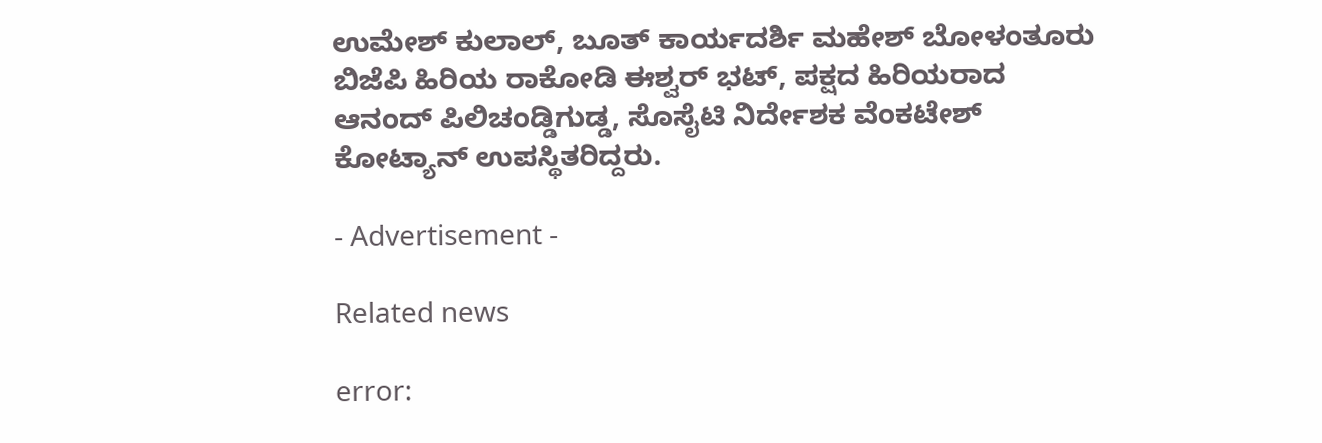ಉಮೇಶ್ ಕುಲಾಲ್, ಬೂತ್ ಕಾರ್ಯದರ್ಶಿ ಮಹೇಶ್ ಬೋಳಂತೂರು ಬಿಜೆಪಿ ಹಿರಿಯ ರಾಕೋಡಿ ಈಶ್ವರ್ ಭಟ್, ಪಕ್ಷದ ಹಿರಿಯರಾದ ಆನಂದ್ ಪಿಲಿಚಂಡ್ಡಿಗುಡ್ಡ, ಸೊಸೈಟಿ ನಿರ್ದೇಶಕ ವೆಂಕಟೇಶ್ ಕೋಟ್ಯಾನ್ ಉಪಸ್ಥಿತರಿದ್ದರು.

- Advertisement -

Related news

error: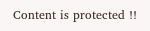Content is protected !!